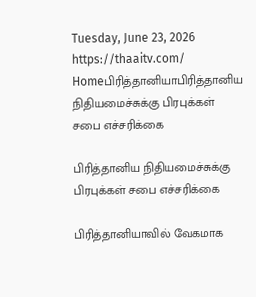Tuesday, June 23, 2026
https://thaaitv.com/
Homeபிரித்தானியாபிரித்தானிய நிதியமைச்சுக்கு பிரபுக்கள் சபை எச்சரிக்கை

பிரித்தானிய நிதியமைச்சுக்கு பிரபுக்கள் சபை எச்சரிக்கை

பிரித்தானியாவில் வேகமாக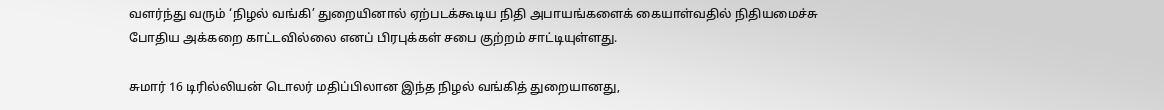வளர்ந்து வரும் ‘நிழல் வங்கி’ துறையினால் ஏற்படக்கூடிய நிதி அபாயங்களைக் கையாள்வதில் நிதியமைச்சு போதிய அக்கறை காட்டவில்லை எனப் பிரபுக்கள் சபை குற்றம் சாட்டியுள்ளது.

சுமார் 16 டிரில்லியன் டொலர் மதிப்பிலான இந்த நிழல் வங்கித் துறையானது,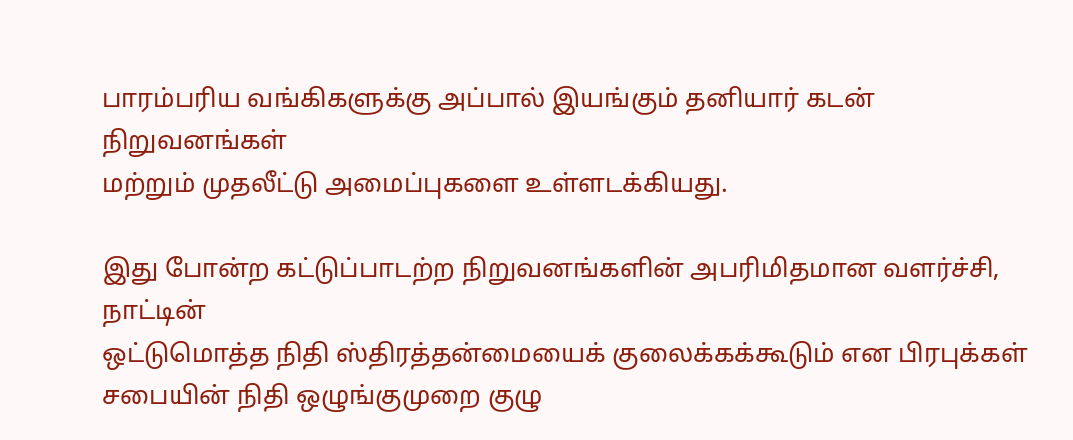பாரம்பரிய வங்கிகளுக்கு அப்பால் இயங்கும் தனியார் கடன் நிறுவனங்கள்
மற்றும் முதலீட்டு அமைப்புகளை உள்ளடக்கியது.

இது போன்ற கட்டுப்பாடற்ற நிறுவனங்களின் அபரிமிதமான வளர்ச்சி,  நாட்டின்
ஒட்டுமொத்த நிதி ஸ்திரத்தன்மையைக் குலைக்கக்கூடும் என பிரபுக்கள்
சபையின் நிதி ஒழுங்குமுறை குழு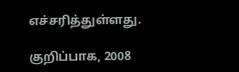எச்சரித்துள்ளது.

குறிப்பாக, 2008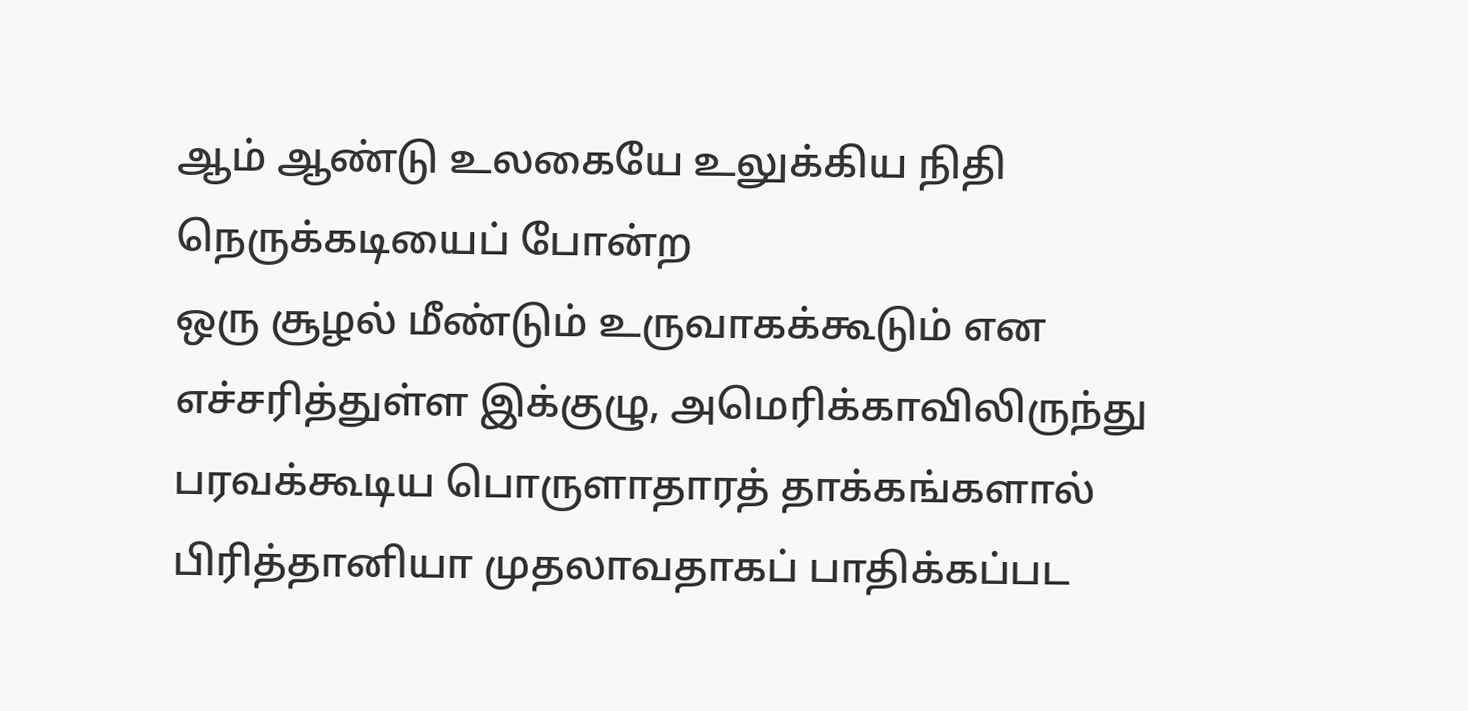ஆம் ஆண்டு உலகையே உலுக்கிய நிதி நெருக்கடியைப் போன்ற
ஒரு சூழல் மீண்டும் உருவாகக்கூடும் என எச்சரித்துள்ள இக்குழு, அமெரிக்காவிலிருந்து பரவக்கூடிய பொருளாதாரத் தாக்கங்களால் பிரித்தானியா முதலாவதாகப் பாதிக்கப்பட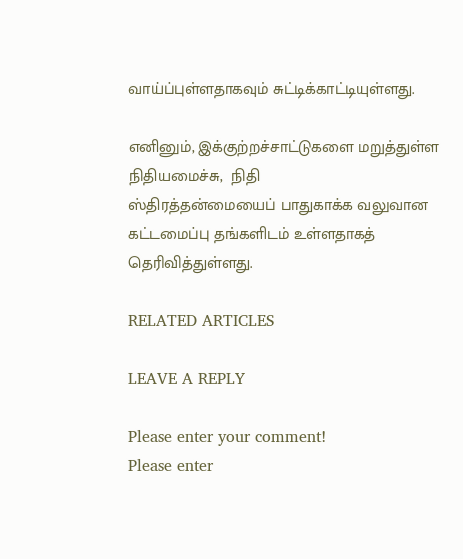வாய்ப்புள்ளதாகவும் சுட்டிக்காட்டியுள்ளது.

எனினும், இக்குற்றச்சாட்டுகளை மறுத்துள்ள நிதியமைச்சு,  நிதி
ஸ்திரத்தன்மையைப் பாதுகாக்க வலுவான கட்டமைப்பு தங்களிடம் உள்ளதாகத்
தெரிவித்துள்ளது.

RELATED ARTICLES

LEAVE A REPLY

Please enter your comment!
Please enter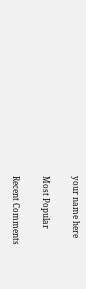your name here

Most Popular

Recent Comments